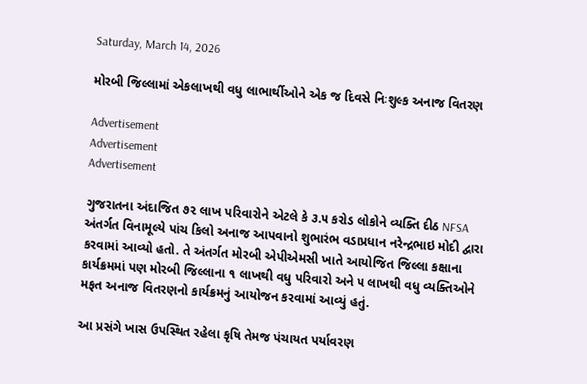Saturday, March 14, 2026

મોરબી જિલ્લામાં એકલાખથી વધુ લાભાર્થીઓને એક જ દિવસે નિઃશુલ્ક અનાજ વિતરણ

Advertisement
Advertisement
Advertisement

ગુજરાતના અંદાજિત ૭૨ લાખ પરિવારોને એટલે કે ૩.૫ કરોડ લોકોને વ્યક્તિ દીઠ NFSA અંતર્ગત વિનામૂલ્યે પાંચ કિલો અનાજ આપવાનો શુભારંભ વડાપ્રધાન નરેન્દ્રભાઇ મોદી દ્વારા કરવામાં આવ્યો હતો. તે અંતર્ગત મોરબી એપીએમસી ખાતે આયોજિત જિલ્લા કક્ષાના કાર્યક્રમમાં પણ મોરબી જિલ્લાના ૧ લાખથી વધુ પરિવારો અને ૫ લાખથી વધુ વ્યક્તિઓને મફત અનાજ વિતરણનો કાર્યક્રમનું આયોજન કરવામાં આવ્યું હતું.

આ પ્રસંગે ખાસ ઉપસ્થિત રહેલા કૃષિ તેમજ પંચાયત પર્યાવરણ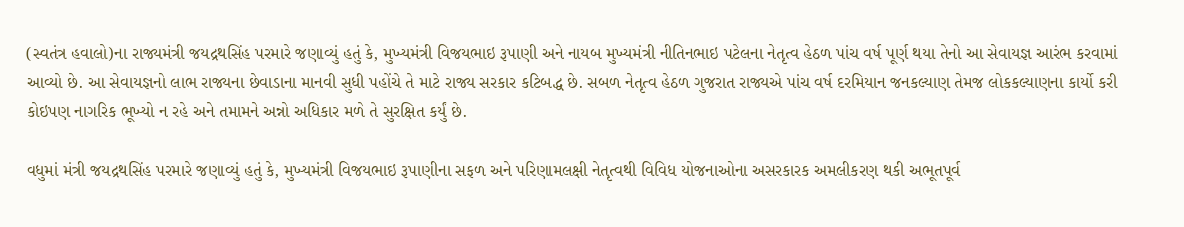(સ્વતંત્ર હવાલો)ના રાજ્યમંત્રી જયદ્રથસિંહ પરમારે જણાવ્યું હતું કે, મુખ્યમંત્રી વિજયભાઇ રૂપાણી અને નાયબ મુખ્યમંત્રી નીતિનભાઇ પટેલના નેતૃત્વ હેઠળ પાંચ વર્ષ પૂર્ણ થયા તેનો આ સેવાયજ્ઞ આરંભ કરવામાં આવ્યો છે. આ સેવાયજ્ઞનો લાભ રાજ્યના છેવાડાના માનવી સુધી પહોંચે તે માટે રાજ્ય સરકાર કટિબદ્ધ છે. સબળ નેતૃત્વ હેઠળ ગુજરાત રાજ્યએ પાંચ વર્ષ દરમિયાન જનકલ્યાણ તેમજ લોકકલ્યાણના કાર્યો કરી કોઇપણ નાગરિક ભૂખ્યો ન રહે અને તમામને અન્નો અધિકાર મળે તે સુરક્ષિત કર્યું છે.

વધુમાં મંત્રી જયદ્રથસિંહ પરમારે જણાવ્યું હતું કે, મુખ્યમંત્રી વિજયભાઇ રૂપાણીના સફળ અને પરિણામલક્ષી નેતૃત્વથી વિવિધ યોજનાઓના અસરકારક અમલીકરણ થકી અભૂતપૂર્વ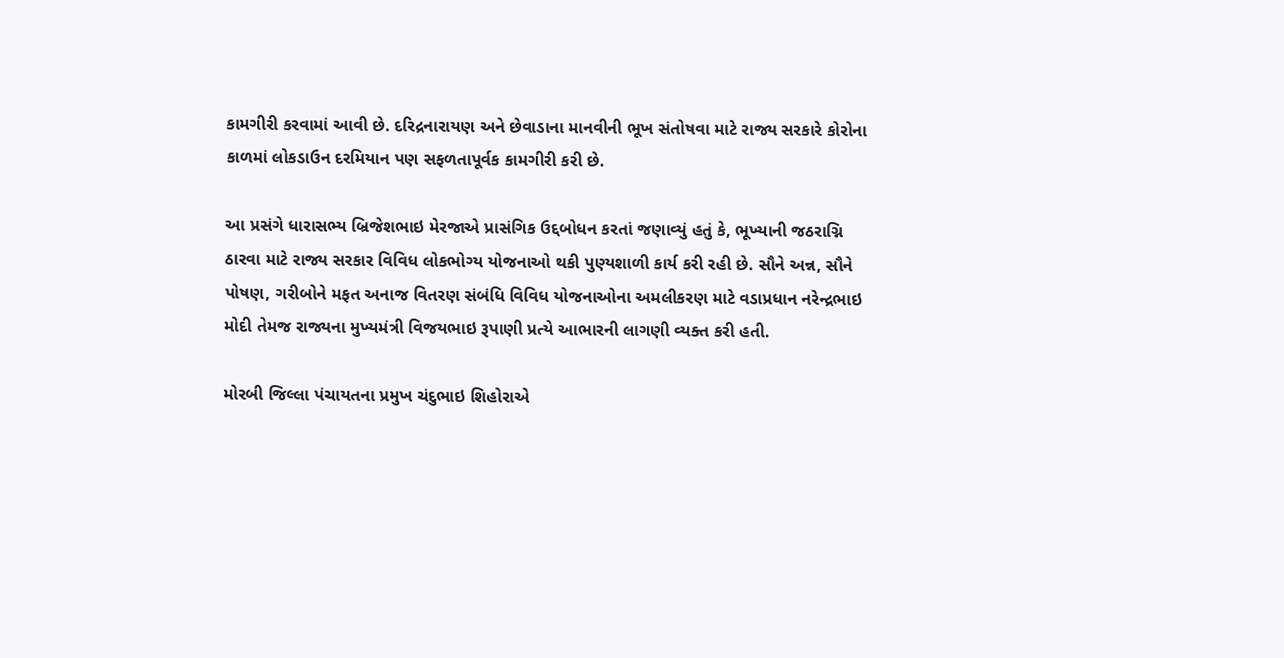કામગીરી કરવામાં આવી છે. દરિદ્રનારાયણ અને છેવાડાના માનવીની ભૂખ સંતોષવા માટે રાજ્ય સરકારે કોરોના કાળમાં લોકડાઉન દરમિયાન પણ સફળતાપૂર્વક કામગીરી કરી છે.

આ પ્રસંગે ધારાસભ્ય બ્રિજેશભાઇ મેરજાએ પ્રાસંગિક ઉદ્દબોધન કરતાં જણાવ્યું હતું કે, ભૂખ્યાની જઠરાગ્નિ ઠારવા માટે રાજ્ય સરકાર વિવિધ લોકભોગ્ય યોજનાઓ થકી પુણ્યશાળી કાર્ય કરી રહી છે. સૌને અન્ન, સૌને પોષણ, ગરીબોને મફત અનાજ વિતરણ સંબંધિ વિવિધ યોજનાઓના અમલીકરણ માટે વડાપ્રધાન નરેન્દ્રભાઇ મોદી તેમજ રાજ્યના મુખ્યમંત્રી વિજયભાઇ રૂપાણી પ્રત્યે આભારની લાગણી વ્યક્ત કરી હતી.

મોરબી જિલ્લા પંચાયતના પ્રમુખ ચંદુભાઇ શિહોરાએ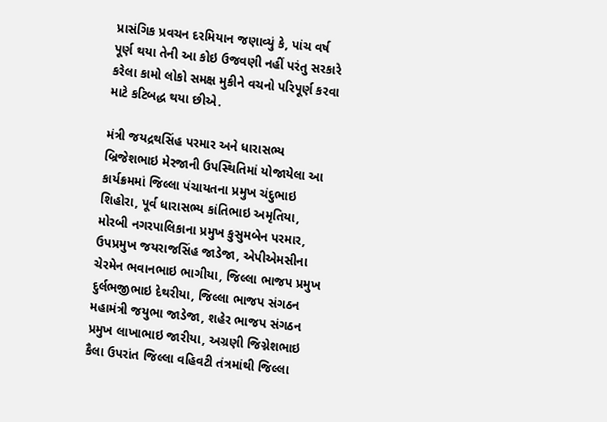પ્રાસંગિક પ્રવચન દરમિયાન જણાવ્યું કે, પાંચ વર્ષ પૂર્ણ થયા તેની આ કોઇ ઉજવણી નહીં પરંતુ સરકારે કરેલા કામો લોકો સમક્ષ મુકીને વચનો પરિપૂર્ણ કરવા માટે કટિબદ્ધ થયા છીએ.

મંત્રી જયદ્રથસિંહ પરમાર અને ધારાસભ્ય બ્રિજેશભાઇ મેરજાની ઉપસ્થિતિમાં યોજાયેલા આ કાર્યક્રમમાં જિલ્લા પંચાયતના પ્રમુખ ચંદુભાઇ શિહોરા, પૂર્વ ધારાસભ્ય કાંતિભાઇ અમૃતિયા, મોરબી નગરપાલિકાના પ્રમુખ કુસુમબેન પરમાર, ઉપપ્રમુખ જયરાજસિંહ જાડેજા, એપીએમસીના ચેરમેન ભવાનભાઇ ભાગીયા, જિલ્લા ભાજપ પ્રમુખ દુર્લભજીભાઇ દેથરીયા, જિલ્લા ભાજપ સંગઠન મહામંત્રી જયુભા જાડેજા, શહેર ભાજપ સંગઠન પ્રમુખ લાખાભાઇ જારીયા, અગ્રણી જિગ્નેશભાઇ કૈલા ઉપરાંત જિલ્લા વહિવટી તંત્રમાંથી જિલ્લા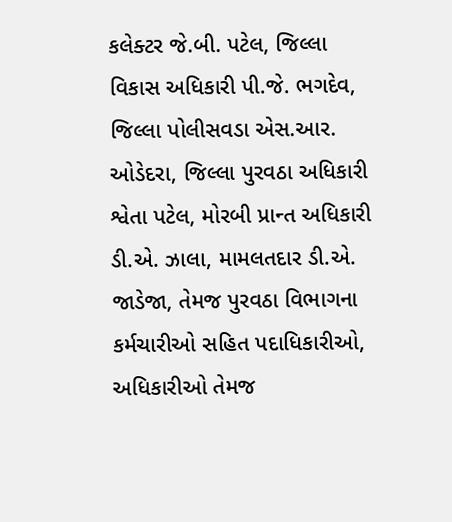કલેક્ટર જે.બી. પટેલ, જિલ્લા વિકાસ અધિકારી પી.જે. ભગદેવ, જિલ્લા પોલીસવડા એસ.આર. ઓડેદરા, જિલ્લા પુરવઠા અધિકારી શ્વેતા પટેલ, મોરબી પ્રાન્ત અધિકારી ડી.એ. ઝાલા, મામલતદાર ડી.એ. જાડેજા, તેમજ પુરવઠા વિભાગના કર્મચારીઓ સહિત પદાધિકારીઓ, અધિકારીઓ તેમજ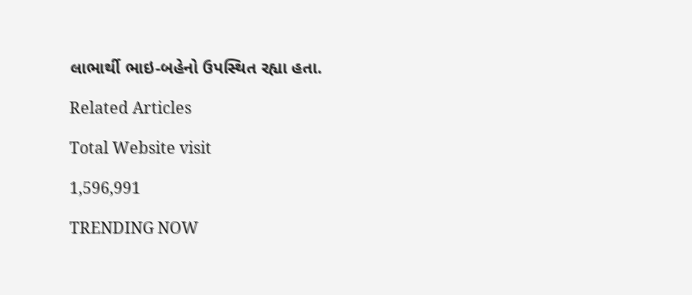લાભાર્થી ભાઇ-બહેનો ઉપસ્થિત રહ્યા હતા.

Related Articles

Total Website visit

1,596,991

TRENDING NOW